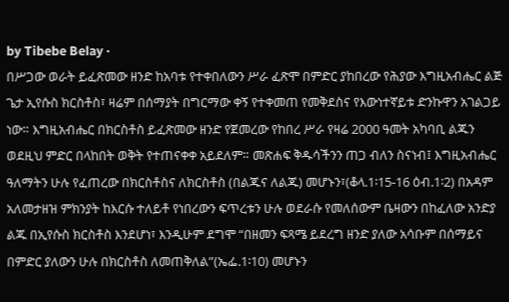by Tibebe Belay ·
በሥጋው ወራት ይፈጽመው ዘንድ ከአባቱ የተቀበለውን ሥራ ፈጽሞ በምድር ያከበረው የሕያው እግዚአብሔር ልጅ ጌታ ኢየሱስ ክርስቶስ፣ ዛሬም በሰማያት በግርማው ቀኝ የተቀመጠ የመቅደስና የእውነተኛይቱ ድንኩዋን አገልጋይ ነው። እግዚአብሔር በክርስቶስ ይፈጽመው ዘንድ የጀመረው የከበረ ሥራ የዛሬ 2000 ዓመት አካባቢ ልጁን ወደዚህ ምድር በላከበት ወቅት የተጠናቀቀ አይደለም። መጽሐፍ ቅዱሳችንን ጠጋ ብለን ስናነብ፤ እግዚአብሔር ዓለማትን ሁሉ የፈጠረው በክርስቶስና ለክርስቶስ (በልጁና ለልጁ) መሆኑን፣(ቆላ.1፡15-16 ዕብ.1፡2) በአዳም አለመታዘዝ ምክንያት ከእርሱ ተለይቶ የነበረውን ፍጥረቱን ሁሉ ወደራሱ የመለሰውም ቤዛውን በከፈለው አንድያ ልጁ በኢየሱስ ክርስቶስ እንደሆነ፣ እንዲሁም ደግሞ “በዘመን ፍጻሜ ይደረግ ዘንድ ያለው አሳቡም በሰማይና በምድር ያለውን ሁሉ በክርስቶስ ለመጠቅለል”(ኤፌ.1፡10) መሆኑን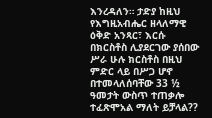እንረዳለን። ታድያ ከዚህ የእግዚአብሔር ዘላለማዊ ዕቅድ አንጻር፣ እርሱ በክርስቶስ ሊያደርገው ያሰበው ሥራ ሁሉ ክርስቶስ በዚህ ምድር ላይ በሥጋ ሆኖ በተመላለሰባቸው 33 ½ ዓመታት ውስጥ ተጠቃሎ ተፈጽሞአል ማለት ይቻላል??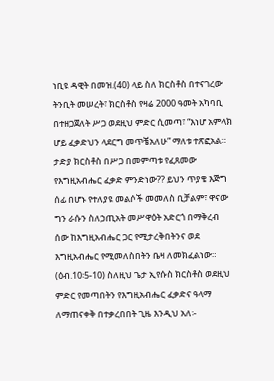ነቢዩ ዳዊት በመዝ.(40) ላይ ስለ ክርስቶስ በተናገረው ትንቢት መሠረት፣ ክርስቶስ የዛሬ 2000 ዓመት አካባቢ በተዘጋጀለት ሥጋ ወደዚህ ምድር ሲመጣ፣ “እነሆ አምላክ ሆይ ፈቃድህን ላደርግ መጥቼአለሁ” ማለቱ ተጽፎአል። ታድያ ክርስቶስ በሥጋ በመምጣቱ የፈጸመው የእግዚአብሔር ፈቃድ ምንድነው?? ይህን ጥያቄ እጅግ ሰፊ በሆኑ የተለያዩ መልሶች መመለስ ቢቻልም፣ ዋናው ግን ራሱን ስለኃጢአት መሥዋዕት አድርጎ በማቅረብ ሰው ከእግዚአብሔር ጋር የሚታረቅበትንና ወደ እግዚአብሔር የሚመለስበትን ቤዛ ለመክፈልነው። (ዕብ.10፡5-10) ስለዚህ ጌታ ኢየሱስ ክርስቶስ ወደዚህ ምድር የመጣበትን የእግዚአብሔር ፈቃድና ዓላማ ለማጠናቀቅ በተቃረበበት ጊዜ እንዲህ አለ፡-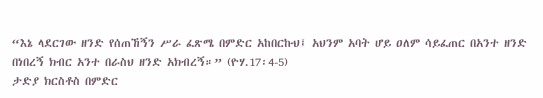“እኔ ላደርገው ዘንድ የሰጠኸኝን ሥራ ፈጽሜ በምድር አከበርኩህ፤ አህንም አባት ሆይ ዐለም ሳይፈጠር በአንተ ዘንድ በነበረኝ ክብር አንተ በራስህ ዘንድ አክብረኝ።” (ዮሃ.17፡4-5)
ታድያ ክርስቶስ በምድር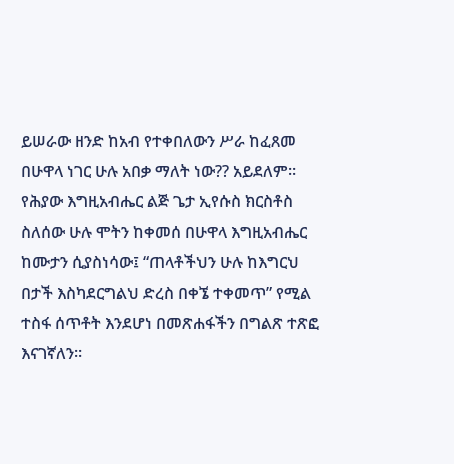ይሠራው ዘንድ ከአብ የተቀበለውን ሥራ ከፈጸመ በሁዋላ ነገር ሁሉ አበቃ ማለት ነው?? አይደለም። የሕያው እግዚአብሔር ልጅ ጌታ ኢየሱስ ክርስቶስ ስለሰው ሁሉ ሞትን ከቀመሰ በሁዋላ እግዚአብሔር ከሙታን ሲያስነሳው፤ “ጠላቶችህን ሁሉ ከእግርህ በታች እስካደርግልህ ድረስ በቀኜ ተቀመጥ” የሚል ተስፋ ሰጥቶት እንደሆነ በመጽሐፋችን በግልጽ ተጽፎ እናገኛለን።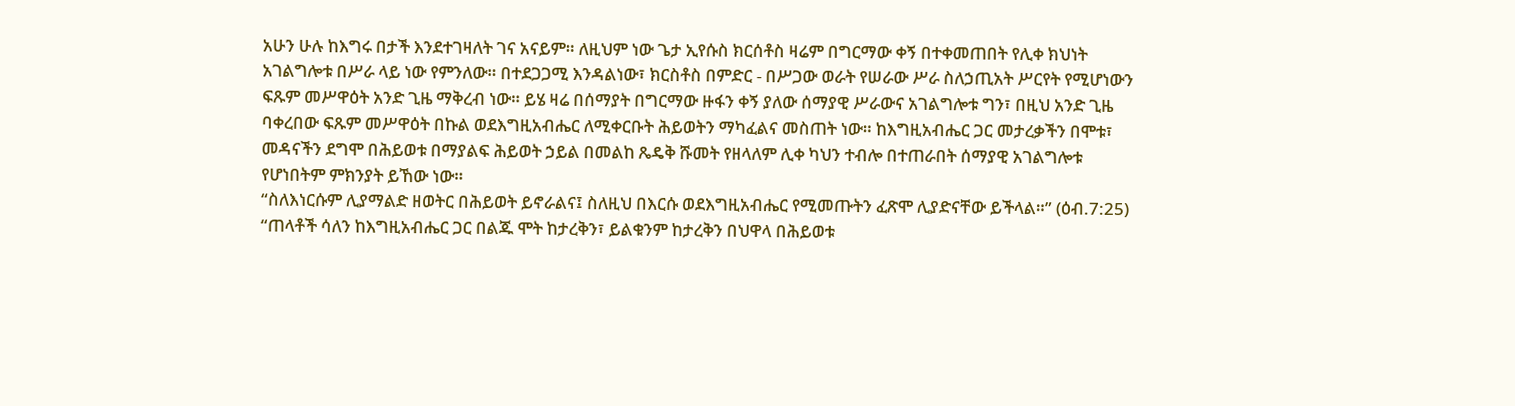አሁን ሁሉ ከእግሩ በታች እንደተገዛለት ገና አናይም። ለዚህም ነው ጌታ ኢየሱስ ክርሰቶስ ዛሬም በግርማው ቀኝ በተቀመጠበት የሊቀ ክህነት አገልግሎቱ በሥራ ላይ ነው የምንለው። በተደጋጋሚ እንዳልነው፣ ክርስቶስ በምድር - በሥጋው ወራት የሠራው ሥራ ስለኃጢአት ሥርየት የሚሆነውን ፍጹም መሥዋዕት አንድ ጊዜ ማቅረብ ነው። ይሄ ዛሬ በሰማያት በግርማው ዙፋን ቀኝ ያለው ሰማያዊ ሥራውና አገልግሎቱ ግን፣ በዚህ አንድ ጊዜ ባቀረበው ፍጹም መሥዋዕት በኩል ወደእግዚአብሔር ለሚቀርቡት ሕይወትን ማካፈልና መስጠት ነው። ከእግዚአብሔር ጋር መታረቃችን በሞቱ፣ መዳናችን ደግሞ በሕይወቱ በማያልፍ ሕይወት ኃይል በመልከ ጼዴቅ ሹመት የዘላለም ሊቀ ካህን ተብሎ በተጠራበት ሰማያዊ አገልግሎቱ የሆነበትም ምክንያት ይኸው ነው።
“ስለእነርሱም ሊያማልድ ዘወትር በሕይወት ይኖራልና፤ ስለዚህ በእርሱ ወደእግዚአብሔር የሚመጡትን ፈጽሞ ሊያድናቸው ይችላል።” (ዕብ.7:25)
“ጠላቶች ሳለን ከእግዚአብሔር ጋር በልጁ ሞት ከታረቅን፣ ይልቁንም ከታረቅን በህዋላ በሕይወቱ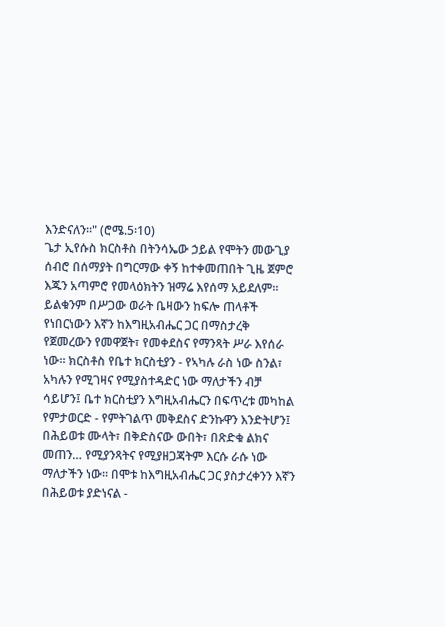እንድናለን።" (ሮሜ.5፡10)
ጌታ ኢየሱስ ክርስቶስ በትንሳኤው ኃይል የሞትን መውጊያ ሰብሮ በሰማያት በግርማው ቀኝ ከተቀመጠበት ጊዜ ጀምሮ እጁን አጣምሮ የመላዕክትን ዝማሬ እየሰማ አይደለም። ይልቁንም በሥጋው ወራት ቤዛውን ከፍሎ ጠላቶች የነበርነውን እኛን ከእግዚአብሔር ጋር በማስታረቅ የጀመረውን የመዋጀት፣ የመቀደስና የማንጻት ሥራ እየሰራ ነው። ክርስቶስ የቤተ ክርስቲያን - የኣካሉ ራስ ነው ስንል፣ አካሉን የሚገዛና የሚያስተዳድር ነው ማለታችን ብቻ ሳይሆን፤ ቤተ ክርስቲያን እግዚአብሔርን በፍጥረቱ መካከል የምታወርድ - የምትገልጥ መቅደስና ድንኩዋን እንድትሆን፤ በሕይወቱ ሙላት፣ በቅድስናው ውበት፣ በጽድቁ ልክና መጠን… የሚያንጻትና የሚያዘጋጃትም እርሱ ራሱ ነው ማለታችን ነው። በሞቱ ከእግዚአብሔር ጋር ያስታረቀንን እኛን በሕይወቱ ያድነናል -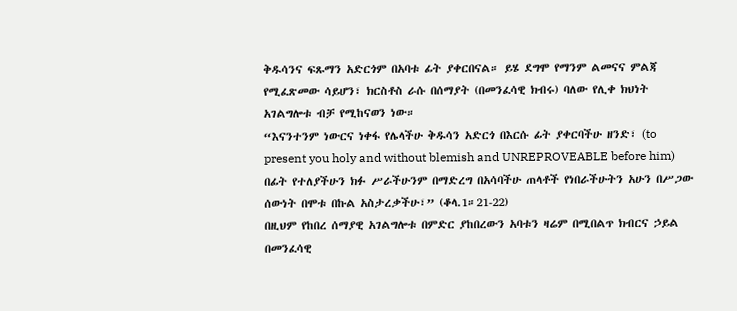ቅዱሳንና ፍጹማን አድርጎም በአባቱ ፊት ያቀርበናል። ይሄ ደግሞ የማንም ልመናና ምልጃ የሚፈጽመው ሳይሆን፣ ክርስቶስ ራሱ በሰማያት (በመንፈሳዊ ክብሩ) ባለው የሊቀ ክህነት አገልግሎቱ ብቻ የሚከናወን ነው።
“እናንተንም ነውርና ነቀፋ የሌላችሁ ቅዱሳን አድርጎ በእርሱ ፊት ያቀርባችሁ ዘንድ፣ (to present you holy and without blemish and UNREPROVEABLE before him) በፊት የተለያችሁን ክፉ ሥራችሁንም በማድረግ በአሳባችሁ ጠላቶች የነበራችሁትን አሁን በሥጋው ሰውነት በሞቱ በኩል አስታረቃችሁ፣” (ቆላ.1።21-22)
በዚህም የከበረ ሰማያዊ አገልግሎቱ በምድር ያከበረውን አባቱን ዛሬም በሚበልጥ ክብርና ኃይል በመንፈሳዊ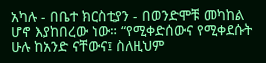አካሉ - በቤተ ክርስቲያን - በወንድሞቹ መካከል ሆኖ እያከበረው ነው። “የሚቀድሰውና የሚቀደሱት ሁሉ ከአንድ ናቸውና፤ ስለዚህም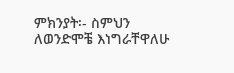ምክንያት፡- ስምህን ለወንድሞቼ እነግራቸዋለሁ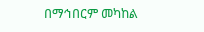በማኅበርም መካከል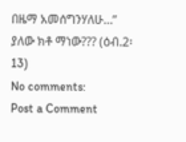በዜማ አመሰግንሃለሁ…” ያለው ክቶ ማነው??? (ዕብ.2፡13)
No comments:
Post a Comment